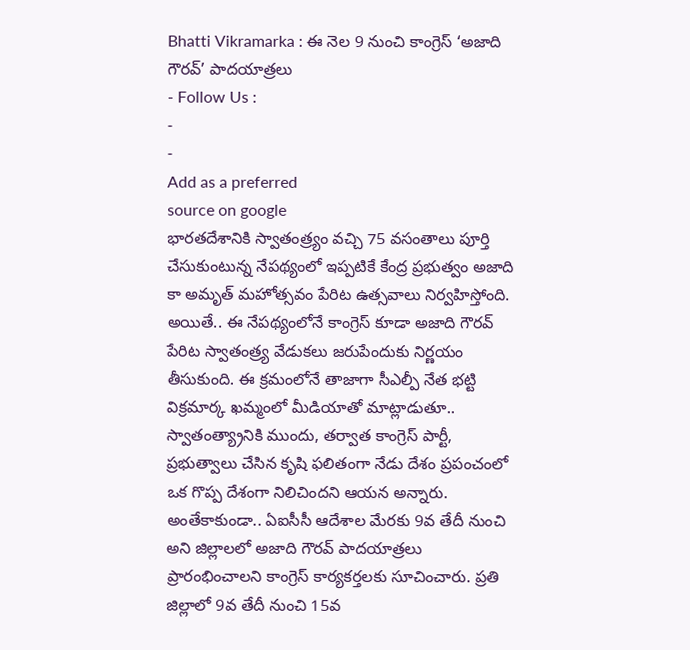Bhatti Vikramarka : ఈ నెల 9 నుంచి కాంగ్రెస్ ‘అజాది గౌరవ్’ పాదయాత్రలు
- Follow Us :
-
-
Add as a preferred
source on google
భారతదేశానికి స్వాతంత్ర్యం వచ్చి 75 వసంతాలు పూర్తి చేసుకుంటున్న నేపథ్యంలో ఇప్పటికే కేంద్ర ప్రభుత్వం అజాది కా అమృత్ మహోత్సవం పేరిట ఉత్సవాలు నిర్వహిస్తోంది. అయితే.. ఈ నేపథ్యంలోనే కాంగ్రెస్ కూడా అజాది గౌరవ్ పేరిట స్వాతంత్ర్య వేడుకలు జరుపేందుకు నిర్ణయం తీసుకుంది. ఈ క్రమంలోనే తాజాగా సీఎల్పీ నేత భట్టి విక్రమార్క ఖమ్మంలో మీడియాతో మాట్లాడుతూ.. స్వాతంత్య్రానికి ముందు, తర్వాత కాంగ్రెస్ పార్టీ, ప్రభుత్వాలు చేసిన కృషి ఫలితంగా నేడు దేశం ప్రపంచంలో ఒక గొప్ప దేశంగా నిలిచిందని ఆయన అన్నారు.
అంతేకాకుండా.. ఏఐసీసీ ఆదేశాల మేరకు 9వ తేదీ నుంచి అని జిల్లాలలో అజాది గౌరవ్ పాదయాత్రలు ప్రారంభించాలని కాంగ్రెస్ కార్యకర్తలకు సూచించారు. ప్రతి జిల్లాలో 9వ తేదీ నుంచి 15వ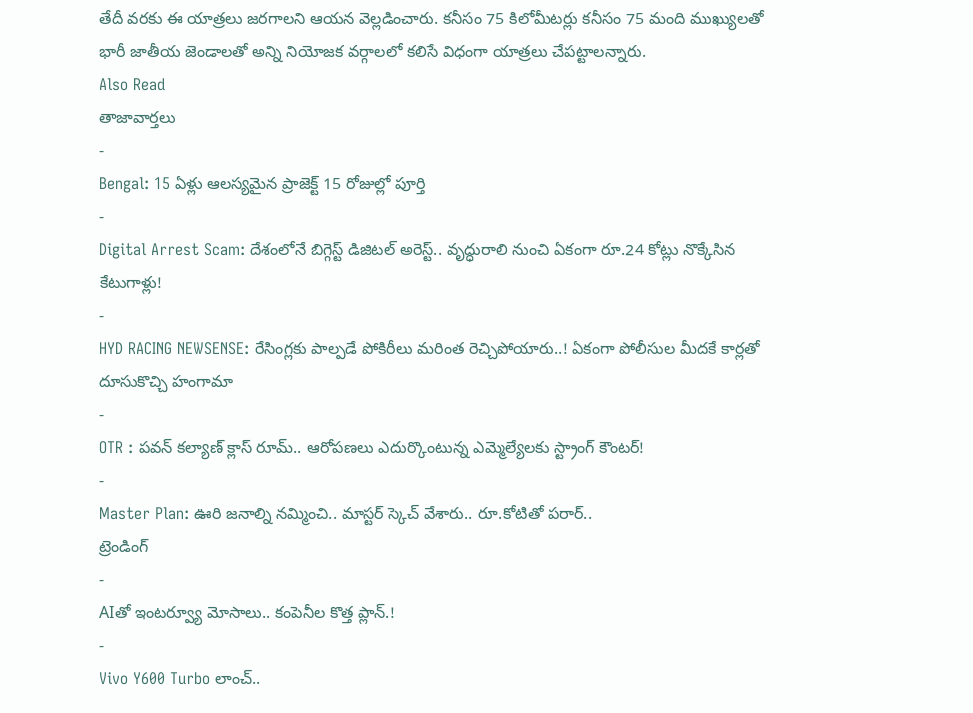తేదీ వరకు ఈ యాత్రలు జరగాలని ఆయన వెల్లడించారు. కనీసం 75 కిలోమీటర్లు కనీసం 75 మంది ముఖ్యులతో భారీ జాతీయ జెండాలతో అన్ని నియోజక వర్గాలలో కలిసే విధంగా యాత్రలు చేపట్టాలన్నారు.
Also Read
తాజావార్తలు
-
Bengal: 15 ఏళ్లు ఆలస్యమైన ప్రాజెక్ట్ 15 రోజుల్లో పూర్తి
-
Digital Arrest Scam: దేశంలోనే బిగ్గెస్ట్ డిజిటల్ అరెస్ట్.. వృద్ధురాలి నుంచి ఏకంగా రూ.24 కోట్లు నొక్కేసిన కేటుగాళ్లు!
-
HYD RACING NEWSENSE: రేసింగ్లకు పాల్పడే పోకిరీలు మరింత రెచ్చిపోయారు..! ఏకంగా పోలీసుల మీదకే కార్లతో దూసుకొచ్చి హంగామా
-
OTR : పవన్ కల్యాణ్ క్లాస్ రూమ్.. ఆరోపణలు ఎదుర్కొంటున్న ఎమ్మెల్యేలకు స్ట్రాంగ్ కౌంటర్!
-
Master Plan: ఊరి జనాల్ని నమ్మించి.. మాస్టర్ స్కెచ్ వేశారు.. రూ.కోటితో పరార్..
ట్రెండింగ్
-
AIతో ఇంటర్వ్యూ మోసాలు.. కంపెనీల కొత్త ప్లాన్.!
-
Vivo Y600 Turbo లాంచ్..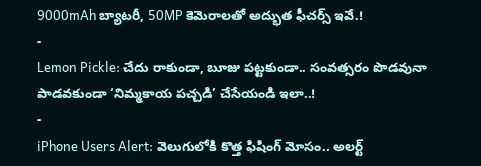9000mAh బ్యాటరీ, 50MP కెమెరాలతో అద్భుత ఫీచర్స్ ఇవే.!
-
Lemon Pickle: చేదు రాకుండా, బూజు పట్టకుండా.. సంవత్సరం పొడవునా పాడవకుండా ‘నిమ్మకాయ పచ్చడి’ చేసేయండి ఇలా..!
-
iPhone Users Alert: వెలుగులోకి కొత్త ఫిషింగ్ మోసం.. అలర్ట్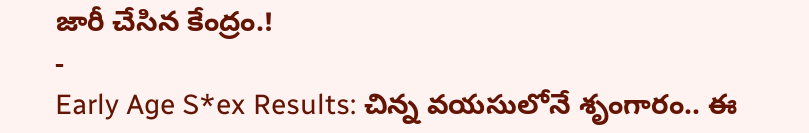జారీ చేసిన కేంద్రం.!
-
Early Age S*ex Results: చిన్న వయసులోనే శృంగారం.. ఈ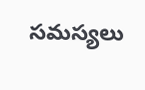సమస్యలు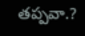తప్పవా.?